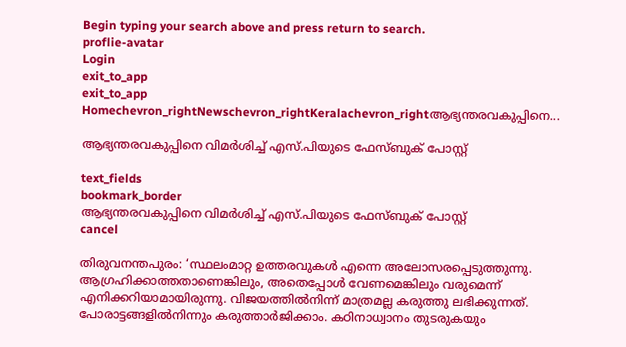Begin typing your search above and press return to search.
proflie-avatar
Login
exit_to_app
exit_to_app
Homechevron_rightNewschevron_rightKeralachevron_rightആഭ്യന്തരവകുപ്പിനെ...

ആഭ്യന്തരവകുപ്പിനെ വിമര്‍ശിച്ച് എസ്.പിയുടെ ഫേസ്ബുക് പോസ്റ്റ്

text_fields
bookmark_border
ആഭ്യന്തരവകുപ്പിനെ വിമര്‍ശിച്ച് എസ്.പിയുടെ ഫേസ്ബുക് പോസ്റ്റ്
cancel

തിരുവനന്തപുരം: ‘സ്ഥലംമാറ്റ ഉത്തരവുകള്‍ എന്നെ അലോസരപ്പെടുത്തുന്നു. ആഗ്രഹിക്കാത്തതാണെങ്കിലും, അതെപ്പോള്‍ വേണമെങ്കിലും വരുമെന്ന് എനിക്കറിയാമായിരുന്നു. വിജയത്തില്‍നിന്ന് മാത്രമല്ല കരുത്തു ലഭിക്കുന്നത്. പോരാട്ടങ്ങളില്‍നിന്നും കരുത്താര്‍ജിക്കാം. കഠിനാധ്വാനം തുടരുകയും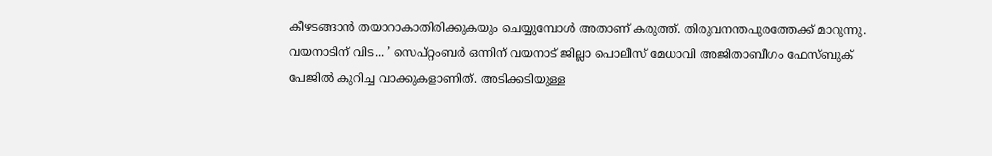കീഴടങ്ങാന്‍ തയാറാകാതിരിക്കുകയും ചെയ്യുമ്പോള്‍ അതാണ് കരുത്ത്. തിരുവനന്തപുരത്തേക്ക് മാറുന്നു. വയനാടിന് വിട... ’ സെപ്റ്റംബര്‍ ഒന്നിന് വയനാട് ജില്ലാ പൊലീസ് മേധാവി അജിതാബീഗം ഫേസ്ബുക് പേജില്‍ കുറിച്ച വാക്കുകളാണിത്. അടിക്കടിയുള്ള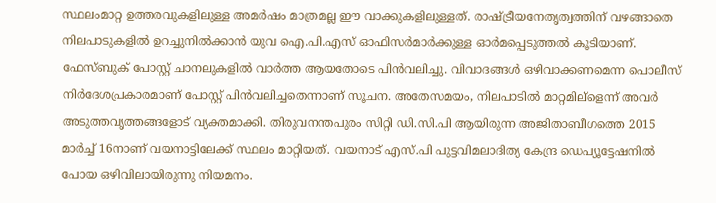സ്ഥലംമാറ്റ ഉത്തരവുകളിലുള്ള അമര്‍ഷം മാത്രമല്ല ഈ വാക്കുകളിലുള്ളത്. രാഷ്ട്രീയനേതൃത്വത്തിന് വഴങ്ങാതെ നിലപാടുകളില്‍ ഉറച്ചുനില്‍ക്കാന്‍ യുവ ഐ.പി.എസ് ഓഫിസര്‍മാര്‍ക്കുള്ള ഓര്‍മപ്പെടുത്തല്‍ കൂടിയാണ്. ഫേസ്ബുക് പോസ്റ്റ് ചാനലുകളില്‍ വാര്‍ത്ത ആയതോടെ പിന്‍വലിച്ചു. വിവാദങ്ങള്‍ ഒഴിവാക്കണമെന്ന പൊലീസ് നിര്‍ദേശപ്രകാരമാണ് പോസ്റ്റ് പിന്‍വലിച്ചതെന്നാണ് സൂചന. അതേസമയം, നിലപാടില്‍ മാറ്റമില്ളെന്ന് അവര്‍ അടുത്തവൃത്തങ്ങളോട് വ്യക്തമാക്കി. തിരുവനന്തപുരം സിറ്റി ഡി.സി.പി ആയിരുന്ന അജിതാബീഗത്തെ 2015 മാര്‍ച്ച് 16നാണ് വയനാട്ടിലേക്ക് സ്ഥലം മാറ്റിയത്. വയനാട് എസ്.പി പുട്ടവിമലാദിത്യ കേന്ദ്ര ഡെപ്യൂട്ടേഷനില്‍ പോയ ഒഴിവിലായിരുന്നു നിയമനം.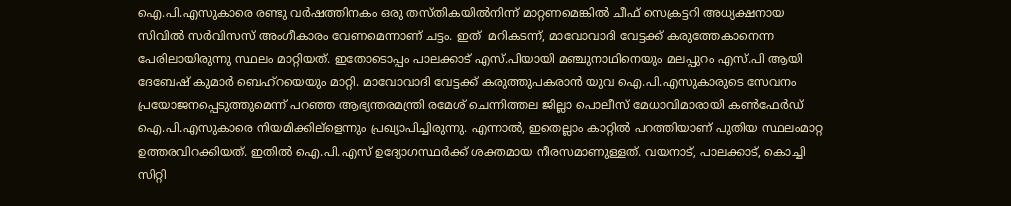ഐ.പി.എസുകാരെ രണ്ടു വര്‍ഷത്തിനകം ഒരു തസ്തികയില്‍നിന്ന് മാറ്റണമെങ്കില്‍ ചീഫ് സെക്രട്ടറി അധ്യക്ഷനായ സിവില്‍ സര്‍വിസസ് അംഗീകാരം വേണമെന്നാണ് ചട്ടം. ഇത്  മറികടന്ന്, മാവോവാദി വേട്ടക്ക് കരുത്തേകാനെന്ന പേരിലായിരുന്നു സ്ഥലം മാറ്റിയത്. ഇതോടൊപ്പം പാലക്കാട് എസ്.പിയായി മഞ്ചുനാഥിനെയും മലപ്പുറം എസ്.പി ആയി ദേബേഷ് കുമാര്‍ ബെഹ്റയെയും മാറ്റി. മാവോവാദി വേട്ടക്ക് കരുത്തുപകരാന്‍ യുവ ഐ.പി.എസുകാരുടെ സേവനം പ്രയോജനപ്പെടുത്തുമെന്ന് പറഞ്ഞ ആഭ്യന്തരമന്ത്രി രമേശ് ചെന്നിത്തല ജില്ലാ പൊലീസ് മേധാവിമാരായി കണ്‍ഫേര്‍ഡ് ഐ.പി.എസുകാരെ നിയമിക്കില്ളെന്നും പ്രഖ്യാപിച്ചിരുന്നു. എന്നാല്‍, ഇതെല്ലാം കാറ്റില്‍ പറത്തിയാണ് പുതിയ സ്ഥലംമാറ്റ ഉത്തരവിറക്കിയത്. ഇതില്‍ ഐ.പി.എസ് ഉദ്യോഗസ്ഥര്‍ക്ക് ശക്തമായ നീരസമാണുള്ളത്. വയനാട്, പാലക്കാട്, കൊച്ചി സിറ്റി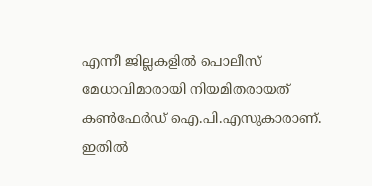എന്നീ ജില്ലകളില്‍ പൊലീസ് മേധാവിമാരായി നിയമിതരായത് കണ്‍ഫേര്‍ഡ് ഐ.പി.എസുകാരാണ്.
ഇതില്‍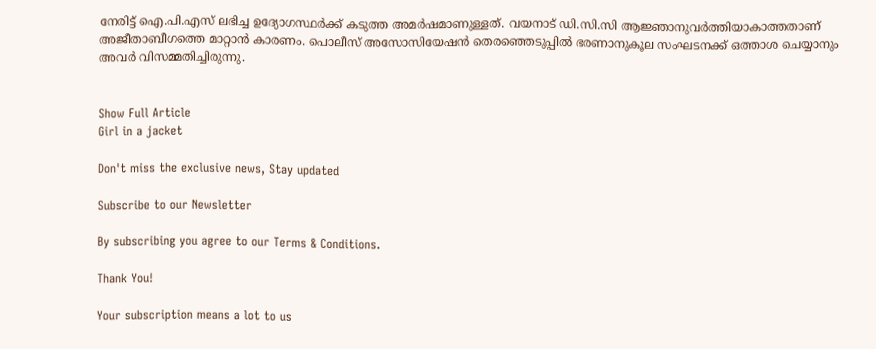നേരിട്ട് ഐ.പി.എസ് ലഭിച്ച ഉദ്യോഗസ്ഥര്‍ക്ക് കടുത്ത അമര്‍ഷമാണുള്ളത്. വയനാട് ഡി.സി.സി ആജ്ഞാനുവര്‍ത്തിയാകാത്തതാണ് അജീതാബീഗത്തെ മാറ്റാന്‍ കാരണം. പൊലീസ് അസോസിയേഷന്‍ തെരഞ്ഞെടുപ്പില്‍ ഭരണാനുകൂല സംഘടനക്ക് ഒത്താശ ചെയ്യാനും അവര്‍ വിസമ്മതിച്ചിരുന്നു.


Show Full Article
Girl in a jacket

Don't miss the exclusive news, Stay updated

Subscribe to our Newsletter

By subscribing you agree to our Terms & Conditions.

Thank You!

Your subscription means a lot to us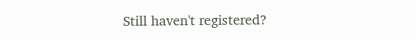Still haven't registered?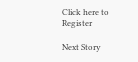Click here to Register

Next Story